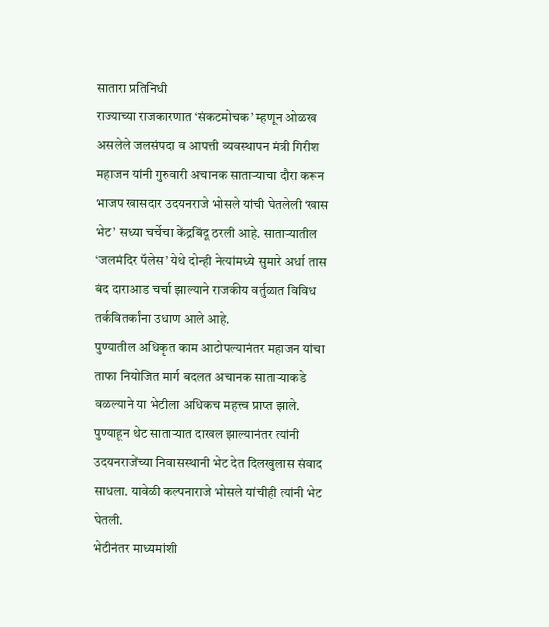सातारा प्रतिनिधी
राज्याच्या राजकारणात ‘संकटमोचक’ म्हणून ओळख असलेले जलसंपदा व आपत्ती व्यवस्थापन मंत्री गिरीश महाजन यांनी गुरुवारी अचानक साताऱ्याचा दौरा करून भाजप खासदार उदयनराजे भोसले यांची घेतलेली ‘खास भेट’ सध्या चर्चेचा केंद्रबिंदू ठरली आहे. साताऱ्यातील ‘जलमंदिर पॅलेस’ येथे दोन्ही नेत्यांमध्ये सुमारे अर्धा तास बंद दाराआड चर्चा झाल्याने राजकीय वर्तुळात विविध तर्कवितर्कांना उधाण आले आहे.
पुण्यातील अधिकृत काम आटोपल्यानंतर महाजन यांचा ताफा नियोजित मार्ग बदलत अचानक साताऱ्याकडे वळल्याने या भेटीला अधिकच महत्त्व प्राप्त झाले. पुण्याहून थेट साताऱ्यात दाखल झाल्यानंतर त्यांनी उदयनराजेंच्या निवासस्थानी भेट देत दिलखुलास संवाद साधला. यावेळी कल्पनाराजे भोसले यांचीही त्यांनी भेट घेतली.
भेटीनंतर माध्यमांशी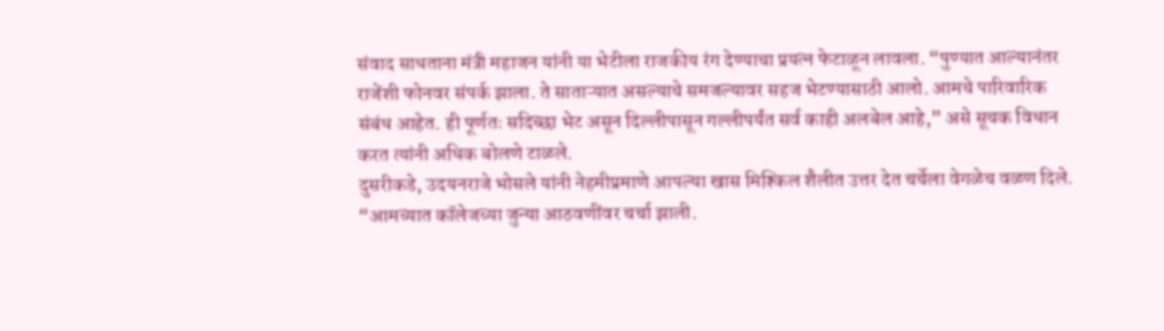संवाद साधताना मंत्री महाजन यांनी या भेटीला राजकीय रंग देण्याचा प्रयत्न फेटाळून लावला. “पुण्यात आल्यानंतर राजेंशी फोनवर संपर्क झाला. ते साताऱ्यात असल्याचे समजल्यावर सहज भेटण्यासाठी आलो. आमचे पारिवारिक संबंध आहेत. ही पूर्णतः सदिच्छा भेट असून दिल्लीपासून गल्लीपर्यंत सर्व काही अलबेल आहे,” असे सूचक विधान करत त्यांनी अधिक बोलणे टाळले.
दुसरीकडे, उदयनराजे भोसले यांनी नेहमीप्रमाणे आपल्या खास मिश्किल शैलीत उत्तर देत चर्चेला वेगळेच वळण दिले. “आमच्यात कॉलेजच्या जुन्या आठवणींवर चर्चा झाली.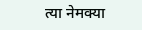त्या नेमक्या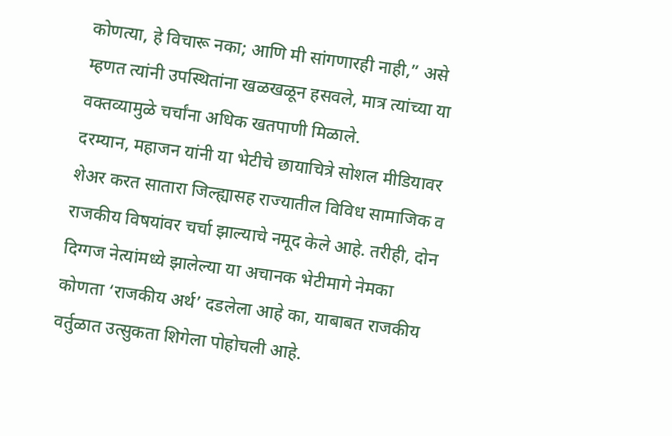कोणत्या, हे विचारू नका; आणि मी सांगणारही नाही,” असे म्हणत त्यांनी उपस्थितांना खळखळून हसवले, मात्र त्यांच्या या वक्तव्यामुळे चर्चांना अधिक खतपाणी मिळाले.
दरम्यान, महाजन यांनी या भेटीचे छायाचित्रे सोशल मीडियावर शेअर करत सातारा जिल्ह्यासह राज्यातील विविध सामाजिक व राजकीय विषयांवर चर्चा झाल्याचे नमूद केले आहे. तरीही, दोन दिग्गज नेत्यांमध्ये झालेल्या या अचानक भेटीमागे नेमका कोणता ‘राजकीय अर्थ’ दडलेला आहे का, याबाबत राजकीय वर्तुळात उत्सुकता शिगेला पोहोचली आहे.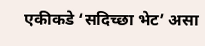एकीकडे ‘सदिच्छा भेट’ असा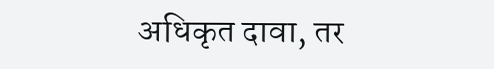अधिकृत दावा, तर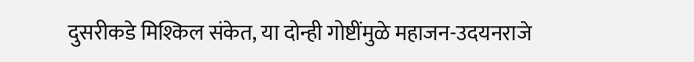दुसरीकडे मिश्किल संकेत, या दोन्ही गोष्टींमुळे महाजन-उदयनराजे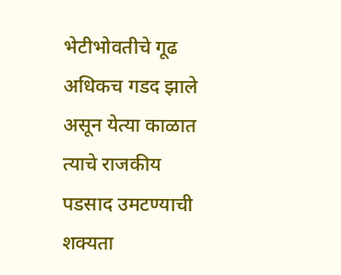भेटीभोवतीचे गूढ अधिकच गडद झाले असून येत्या काळात त्याचे राजकीय पडसाद उमटण्याची शक्यता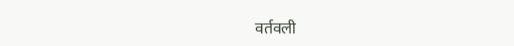वर्तवली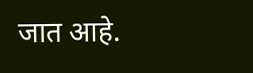जात आहे.